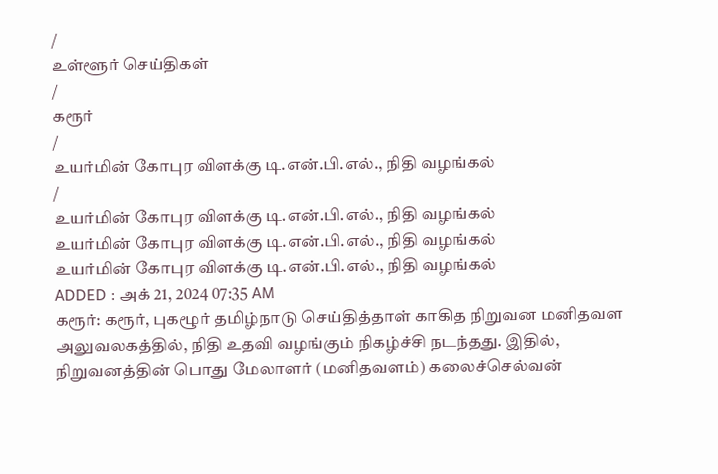/
உள்ளூர் செய்திகள்
/
கரூர்
/
உயர்மின் கோபுர விளக்கு டி.என்.பி.எல்., நிதி வழங்கல்
/
உயர்மின் கோபுர விளக்கு டி.என்.பி.எல்., நிதி வழங்கல்
உயர்மின் கோபுர விளக்கு டி.என்.பி.எல்., நிதி வழங்கல்
உயர்மின் கோபுர விளக்கு டி.என்.பி.எல்., நிதி வழங்கல்
ADDED : அக் 21, 2024 07:35 AM
கரூர்: கரூர், புகழூர் தமிழ்நாடு செய்தித்தாள் காகித நிறுவன மனிதவள அலுவலகத்தில், நிதி உதவி வழங்கும் நிகழ்ச்சி நடந்தது. இதில், நிறுவனத்தின் பொது மேலாளர் (மனிதவளம்) கலைச்செல்வன்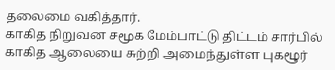தலைமை வகித்தார்.
காகித நிறுவன சமூக மேம்பாட்டு திட்டம் சார்பில் காகித ஆலையை சுற்றி அமைந்துள்ள புகழூர்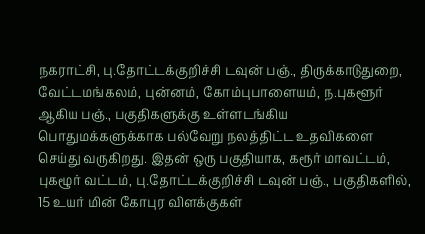நகராட்சி, பு.தோட்டக்குறிச்சி டவுன் பஞ்., திருக்காடுதுறை, வேட்டமங்கலம், புன்னம், கோம்புபாளையம், ந.புகளூர் ஆகிய பஞ்., பகுதிகளுக்கு உள்ளடங்கிய பொதுமக்களுக்காக பல்வேறு நலத்திட்ட உதவிகளை செய்து வருகிறது. இதன் ஒரு பகுதியாக, கரூர் மாவட்டம், புகழூர் வட்டம், பு.தோட்டக்குறிச்சி டவுன் பஞ்., பகுதிகளில், 15 உயர் மின் கோபுர விளக்குகள்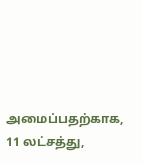அமைப்பதற்காக, 11 லட்சத்து,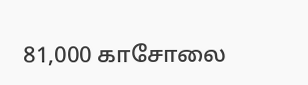81,000 காசோலை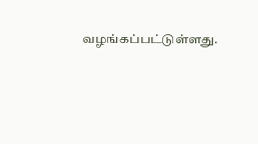வழங்கப்பட்டுள்ளது.